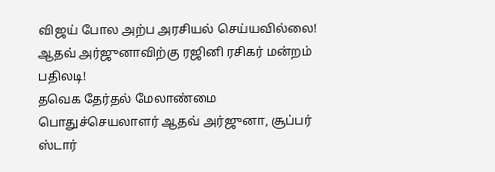விஜய் போல அற்ப அரசியல் செய்யவில்லை! ஆதவ் அர்ஜுனாவிற்கு ரஜினி ரசிகர் மன்றம் பதிலடி!
தவெக தேர்தல் மேலாண்மை பொதுச்செயலாளர் ஆதவ் அர்ஜுனா, சூப்பர் ஸ்டார்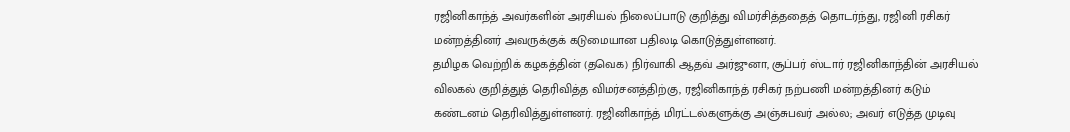ரஜினிகாந்த் அவர்களின் அரசியல் நிலைப்பாடு குறித்து விமர்சித்ததைத் தொடர்ந்து, ரஜினி ரசிகர் மன்றத்தினர் அவருக்குக் கடுமையான பதிலடி கொடுத்துள்ளனர்.
தமிழக வெற்றிக் கழகத்தின் (தவெக) நிர்வாகி ஆதவ் அர்ஜுனா, சூப்பர் ஸ்டார் ரஜினிகாந்தின் அரசியல் விலகல் குறித்துத் தெரிவித்த விமர்சனத்திற்கு, ரஜினிகாந்த் ரசிகர் நற்பணி மன்றத்தினர் கடும் கண்டனம் தெரிவித்துள்ளனர். ரஜினிகாந்த் மிரட்டல்களுக்கு அஞ்சுபவர் அல்ல; அவர் எடுத்த முடிவு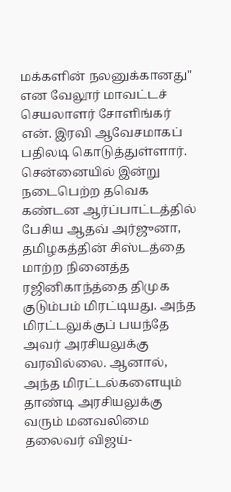மக்களின் நலனுக்கானது" என வேலூர் மாவட்டச் செயலாளர் சோளிங்கர் என். இரவி ஆவேசமாகப் பதிலடி கொடுத்துள்ளார்.
சென்னையில் இன்று நடைபெற்ற தவெக கண்டன ஆர்ப்பாட்டத்தில் பேசிய ஆதவ் அர்ஜுனா, தமிழகத்தின் சிஸ்டத்தை மாற்ற நினைத்த ரஜினிகாந்த்தை திமுக குடும்பம் மிரட்டியது. அந்த மிரட்டலுக்குப் பயந்தே அவர் அரசியலுக்கு வரவில்லை. ஆனால், அந்த மிரட்டல்களையும் தாண்டி அரசியலுக்கு வரும் மனவலிமை தலைவர் விஜய்-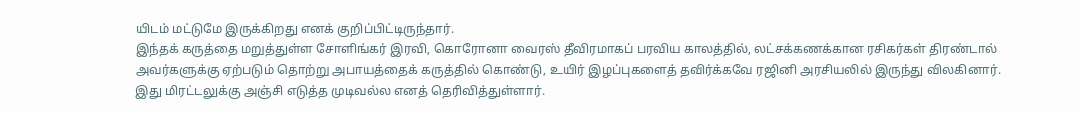யிடம் மட்டுமே இருக்கிறது எனக் குறிப்பிட்டிருந்தார்.
இந்தக் கருத்தை மறுத்துள்ள சோளிங்கர் இரவி, கொரோனா வைரஸ் தீவிரமாகப் பரவிய காலத்தில், லட்சக்கணக்கான ரசிகர்கள் திரண்டால் அவர்களுக்கு ஏற்படும் தொற்று அபாயத்தைக் கருத்தில் கொண்டு, உயிர் இழப்புகளைத் தவிர்க்கவே ரஜினி அரசியலில் இருந்து விலகினார். இது மிரட்டலுக்கு அஞ்சி எடுத்த முடிவல்ல எனத் தெரிவித்துள்ளார்.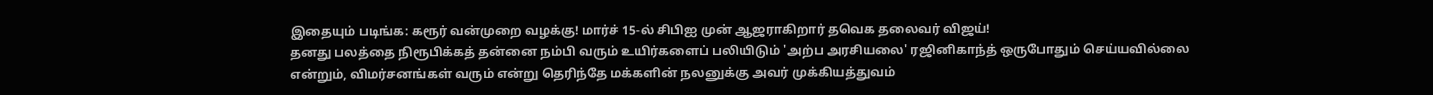இதையும் படிங்க: கரூர் வன்முறை வழக்கு! மார்ச் 15-ல் சிபிஐ முன் ஆஜராகிறார் தவெக தலைவர் விஜய்!
தனது பலத்தை நிரூபிக்கத் தன்னை நம்பி வரும் உயிர்களைப் பலியிடும் 'அற்ப அரசியலை' ரஜினிகாந்த் ஒருபோதும் செய்யவில்லை என்றும், விமர்சனங்கள் வரும் என்று தெரிந்தே மக்களின் நலனுக்கு அவர் முக்கியத்துவம்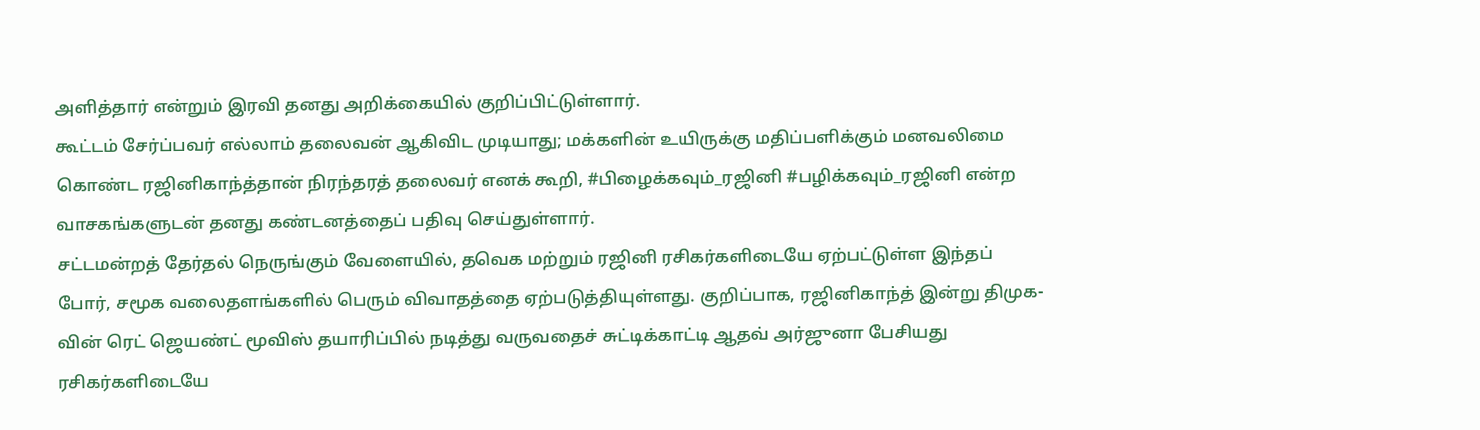அளித்தார் என்றும் இரவி தனது அறிக்கையில் குறிப்பிட்டுள்ளார்.
கூட்டம் சேர்ப்பவர் எல்லாம் தலைவன் ஆகிவிட முடியாது; மக்களின் உயிருக்கு மதிப்பளிக்கும் மனவலிமை கொண்ட ரஜினிகாந்த்தான் நிரந்தரத் தலைவர் எனக் கூறி, #பிழைக்கவும்_ரஜினி #பழிக்கவும்_ரஜினி என்ற வாசகங்களுடன் தனது கண்டனத்தைப் பதிவு செய்துள்ளார்.
சட்டமன்றத் தேர்தல் நெருங்கும் வேளையில், தவெக மற்றும் ரஜினி ரசிகர்களிடையே ஏற்பட்டுள்ள இந்தப் போர், சமூக வலைதளங்களில் பெரும் விவாதத்தை ஏற்படுத்தியுள்ளது. குறிப்பாக, ரஜினிகாந்த் இன்று திமுக-வின் ரெட் ஜெயண்ட் மூவிஸ் தயாரிப்பில் நடித்து வருவதைச் சுட்டிக்காட்டி ஆதவ் அர்ஜுனா பேசியது ரசிகர்களிடையே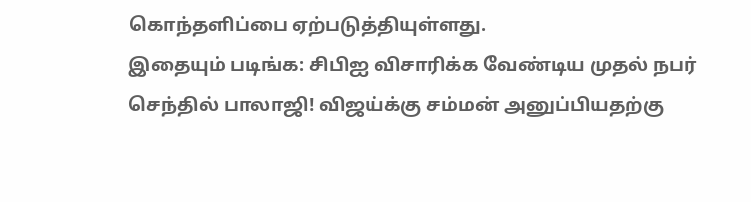கொந்தளிப்பை ஏற்படுத்தியுள்ளது.
இதையும் படிங்க: சிபிஐ விசாரிக்க வேண்டிய முதல் நபர் செந்தில் பாலாஜி! விஜய்க்கு சம்மன் அனுப்பியதற்கு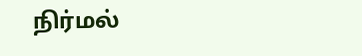நிர்மல்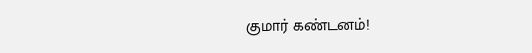குமார் கண்டனம்!